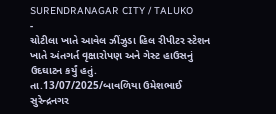SURENDRANAGAR CITY / TALUKO
-
ચોટીલા ખાતે આવેલ ઝીંઝુડા હિલ રીપીટર સ્ટેશન ખાતે અંતગર્ત વૃક્ષારોપણ અને ગેસ્ટ હાઉસનું ઉદઘાટન કર્યું હતું.
તા.13/07/2025/બાવળિયા ઉમેશભાઈ સુરેન્દ્રનગર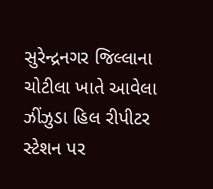સુરેન્દ્રનગર જિલ્લાના ચોટીલા ખાતે આવેલા ઝીંઝુડા હિલ રીપીટર સ્ટેશન પર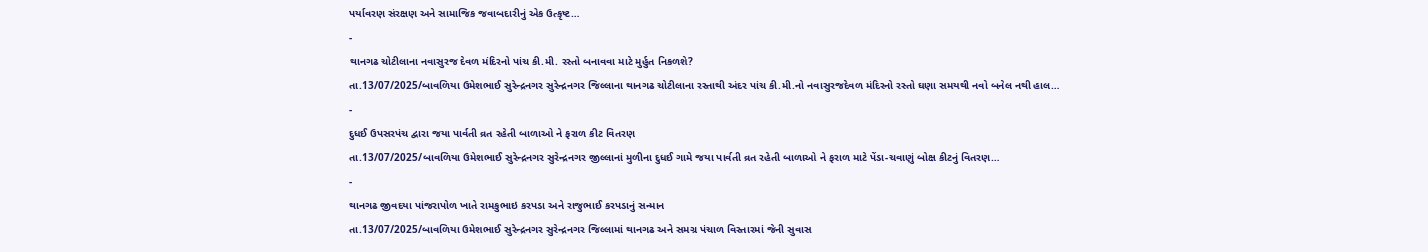પર્યાવરણ સંરક્ષણ અને સામાજિક જવાબદારીનું એક ઉત્કૃષ્ટ…
-
થાનગઢ ચોટીલાના નવાસુરજ દેવળ મંદિરનો પાંચ કી.મી. રસ્તો બનાવવા માટે મુર્હુત નિકળશે?
તા.13/07/2025/બાવળિયા ઉમેશભાઈ સુરેન્દ્રનગર સુરેન્દ્રનગર જિલ્લાના થાનગઢ ચોટીલાના રસ્તાથી અંદર પાંચ કી.મી.નો નવાસુરજદેવળ મંદિરનો રસ્તો ઘણા સમયથી નવો બનેલ નથી હાલ…
-
દુધઈ ઉપસરપંચ દ્વારા જયા પાર્વતી વ્રત રહેતી બાળાઓ ને ફરાળ કીટ વિતરણ
તા.13/07/2025/બાવળિયા ઉમેશભાઈ સુરેન્દ્રનગર સુરેન્દ્રનગર જીલ્લાનાં મુળીના દુધઈ ગામે જયા પાર્વતી વ્રત રહેતી બાળાઓ ને ફરાળ માટે પેંડા-ચવાણું બોક્ષ કીટનું વિતરણ…
-
થાનગઢ જીવદયા પાંજરાપોળ ખાતે રામકુભાઇ કરપડા અને રાજુભાઈ કરપડાનું સન્માન
તા.13/07/2025/બાવળિયા ઉમેશભાઈ સુરેન્દ્રનગર સુરેન્દ્રનગર જિલ્લામાં થાનગઢ અને સમગ્ર પંચાળ વિસ્તારમાં જેની સુવાસ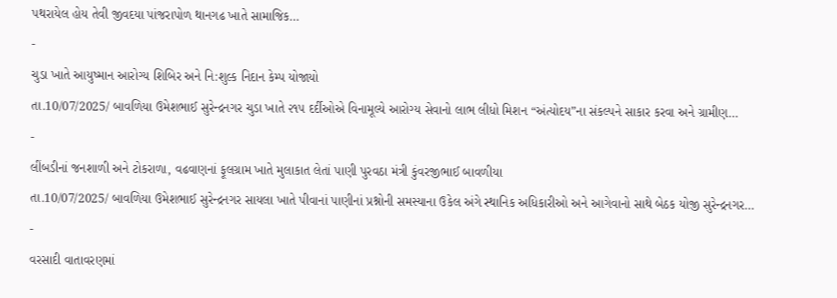પથરાયેલ હોય તેવી જીવદયા પાંજરાપોળ થાનગઢ ખાતે સામાજિક…
-
ચુડા ખાતે આયુષ્માન આરોગ્ય શિબિર અને નિ:શુલ્ક નિદાન કેમ્પ યોજાયો
તા.10/07/2025/ બાવળિયા ઉમેશભાઈ સુરેન્દ્રનગર ચુડા ખાતે ૨૧૫ દર્દીઓએ વિનામૂલ્યે આરોગ્ય સેવાનો લાભ લીધો મિશન “અંત્યોદય”ના સંકલ્પને સાકાર કરવા અને ગ્રામીણ…
-
લીંબડીનાં જનશાળી અને ટોકરાળા, વઢવાણનાં ફૂલગ્રામ ખાતે મુલાકાત લેતાં પાણી પુરવઠા મંત્રી કુંવરજીભાઈ બાવળીયા
તા.10/07/2025/ બાવળિયા ઉમેશભાઈ સુરેન્દ્રનગર સાયલા ખાતે પીવાનાં પાણીનાં પ્રશ્નોની સમસ્યાના ઉકેલ અંગે સ્થાનિક અધિકારીઓ અને આગેવાનો સાથે બેઠક યોજી સુરેન્દ્રનગર…
-
વરસાદી વાતાવરણમાં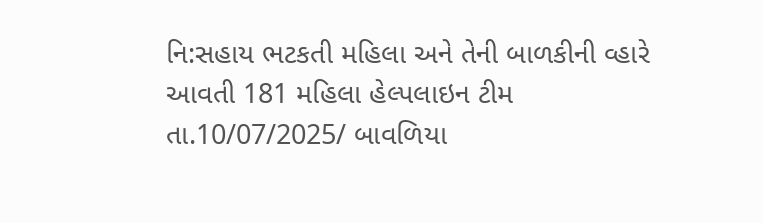નિ:સહાય ભટકતી મહિલા અને તેની બાળકીની વ્હારે આવતી 181 મહિલા હેલ્પલાઇન ટીમ
તા.10/07/2025/ બાવળિયા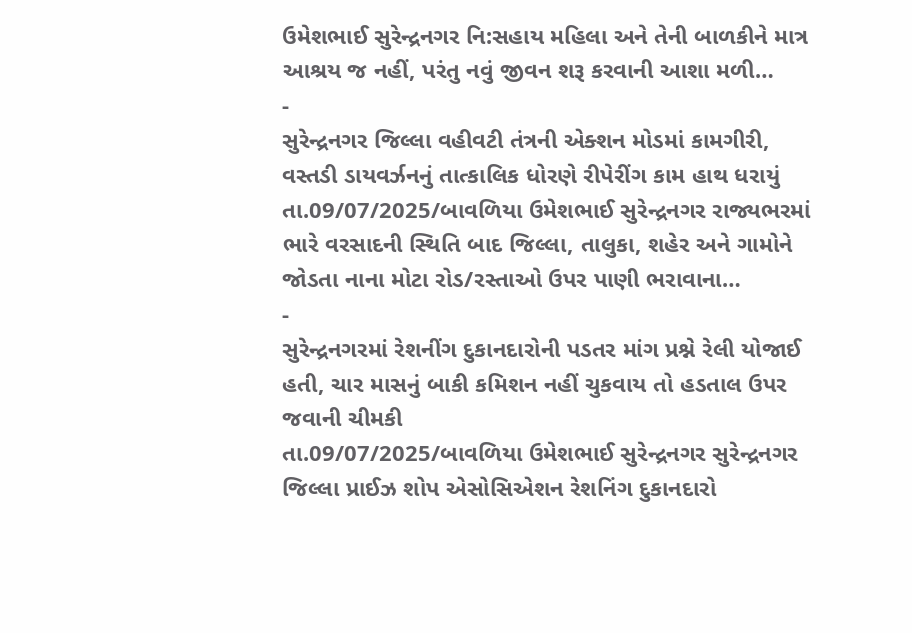ઉમેશભાઈ સુરેન્દ્રનગર નિ:સહાય મહિલા અને તેની બાળકીને માત્ર આશ્રય જ નહીં, પરંતુ નવું જીવન શરૂ કરવાની આશા મળી…
-
સુરેન્દ્રનગર જિલ્લા વહીવટી તંત્રની એક્શન મોડમાં કામગીરી, વસ્તડી ડાયવર્ઝનનું તાત્કાલિક ધોરણે રીપેરીંગ કામ હાથ ધરાયું
તા.09/07/2025/બાવળિયા ઉમેશભાઈ સુરેન્દ્રનગર રાજ્યભરમાં ભારે વરસાદની સ્થિતિ બાદ જિલ્લા, તાલુકા, શહેર અને ગામોને જોડતા નાના મોટા રોડ/રસ્તાઓ ઉપર પાણી ભરાવાના…
-
સુરેન્દ્રનગરમાં રેશનીંગ દુકાનદારોની પડતર માંગ પ્રશ્ને રેલી યોજાઈ હતી, ચાર માસનું બાકી કમિશન નહીં ચુકવાય તો હડતાલ ઉપર જવાની ચીમકી
તા.09/07/2025/બાવળિયા ઉમેશભાઈ સુરેન્દ્રનગર સુરેન્દ્રનગર જિલ્લા પ્રાઈઝ શોપ એસોસિએશન રેશનિંગ દુકાનદારો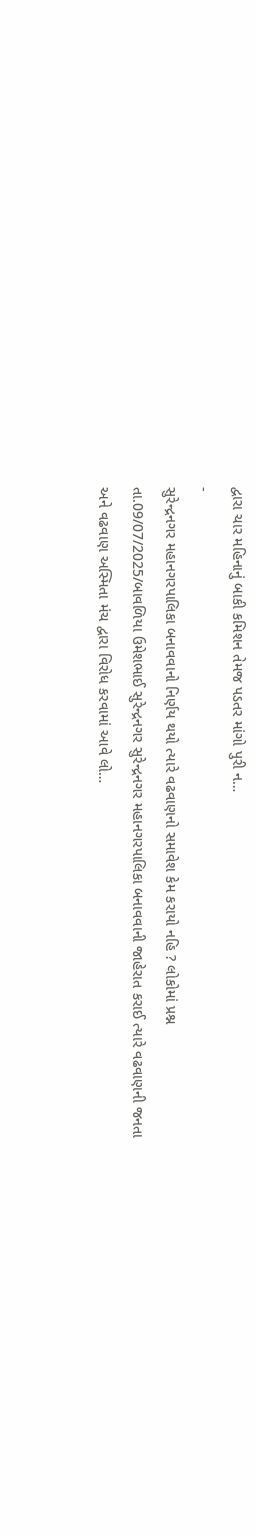દ્વારા ચાર મહિનાનું બાકી કમિશન તેમજ પડતર માંગો પુરી ન…
-
સુરેન્દ્રનગર મહાનગરપાલિકા બનાવવાનો નિર્ણય થયો ત્યારે વઢવાણનો સમાવેશ કેમ કરાયો નહિ ? લોકોમાં પ્રશ્ન
તા.09/07/2025/બાવળિયા ઉમેશભાઈ સુરેન્દ્રનગર સુરેન્દ્રનગર મહાનગરપાલિકા બનાવવાની જાહેરાત કરાઈ ત્યારે વઢવાણની જનતા અને વઢવાણ અસ્મિતા મંચ દ્વારા વિરોધ કરવામાં આવે લો…